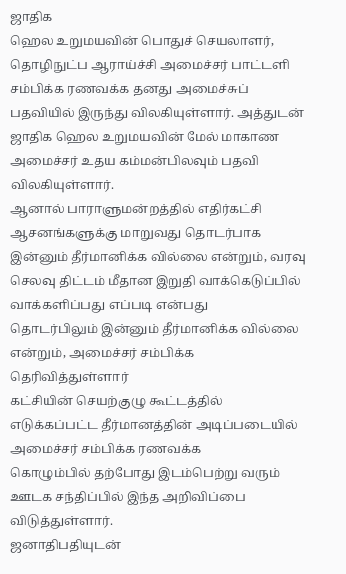ஜாதிக
ஹெல உறுமயவின் பொதுச் செயலாளர், தொழிநுட்ப ஆராய்ச்சி அமைச்சர் பாட்டளி
சம்பிக்க ரணவக்க தனது அமைச்சுப் பதவியில் இருந்து விலகியுள்ளார். அத்துடன்
ஜாதிக ஹெல உறுமயவின் மேல் மாகாண அமைச்சர் உதய கம்மன்பிலவும் பதவி விலகியுள்ளார்.
ஆனால் பாராளுமன்றத்தில் எதிர்கட்சி
ஆசனங்களுக்கு மாறுவது தொடர்பாக இன்னும் தீர்மானிக்க வில்லை என்றும், வரவு
செலவு திட்டம் மீதான இறுதி வாக்கெடுப்பில் வாக்களிப்பது எப்படி என்பது
தொடர்பிலும் இன்னும் தீர்மானிக்க வில்லை என்றும், அமைச்சர் சம்பிக்க
தெரிவித்துள்ளார்
கட்சியின் செயற்குழு கூட்டத்தில்
எடுக்கப்பட்ட தீர்மானத்தின் அடிப்படையில் அமைச்சர் சம்பிக்க ரணவக்க
கொழும்பில் தற்போது இடம்பெற்று வரும் ஊடக சந்திப்பில் இந்த அறிவிப்பை
விடுத்துள்ளார்.
ஜனாதிபதியுடன்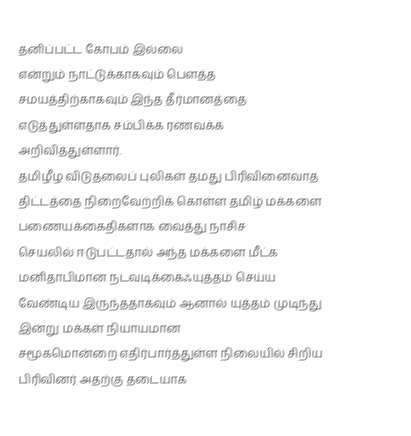தனிப்பட்ட கோபம் இல்லை
என்றும் நாட்டுக்காகவும் பௌத்த சமயத்திற்காகவும் இந்த தீர்மானத்தை
எடுத்துள்ளதாக சம்பிக்க ரணவக்க அறிவித்துள்ளார்.
தமிழீழ விடுதலைப் புலிகள் தமது பிரிவினைவாத
திட்டத்தை நிறைவேற்றிக் கொள்ள தமிழ் மக்களை பணையக்கைதிகளாக வைத்து நாசிச
செயலில் ஈடுபட்டதால் அந்த மக்களை மீட்க மனிதாபிமான நடவடிக்கைஃயுத்தம் செய்ய
வேண்டிய இருந்ததாகவும் ஆனால் யுத்தம் முடிந்து இன்று மக்கள் நியாயமான
சமூகமொன்றை எதிர்பார்த்துள்ள நிலையில் சிறிய பிரிவினர் அதற்கு தடையாக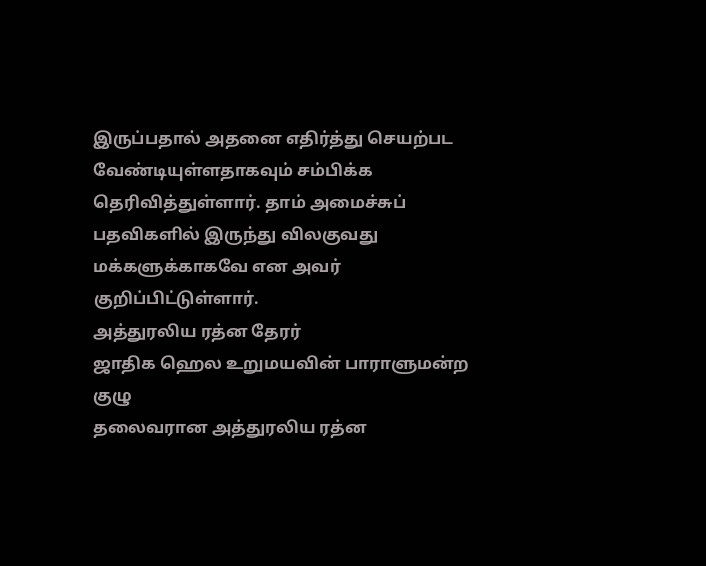இருப்பதால் அதனை எதிர்த்து செயற்பட வேண்டியுள்ளதாகவும் சம்பிக்க
தெரிவித்துள்ளார். தாம் அமைச்சுப் பதவிகளில் இருந்து விலகுவது
மக்களுக்காகவே என அவர் குறிப்பிட்டுள்ளார்.
அத்துரலிய ரத்ன தேரர்
ஜாதிக ஹெல உறுமயவின் பாராளுமன்ற குழு
தலைவரான அத்துரலிய ரத்ன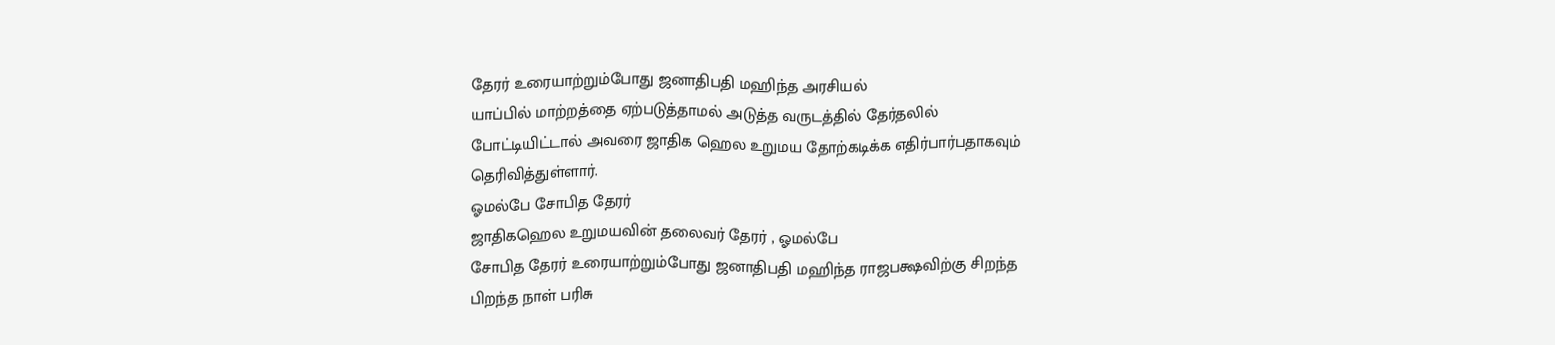தேரர் உரையாற்றும்போது ஜனாதிபதி மஹிந்த அரசியல்
யாப்பில் மாற்றத்தை ஏற்படுத்தாமல் அடுத்த வருடத்தில் தேர்தலில்
போட்டியிட்டால் அவரை ஜாதிக ஹெல உறுமய தோற்கடிக்க எதிர்பார்பதாகவும்
தெரிவித்துள்ளார்.
ஓமல்பே சோபித தேரர்
ஜாதிகஹெல உறுமயவின் தலைவர் தேரர் , ஓமல்பே
சோபித தேரர் உரையாற்றும்போது ஜனாதிபதி மஹிந்த ராஜபக்ஷவிற்கு சிறந்த
பிறந்த நாள் பரிசு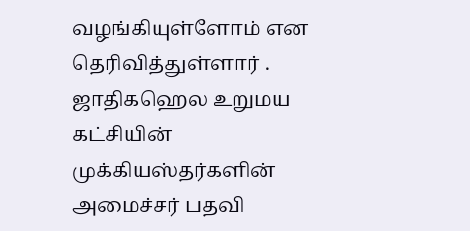வழங்கியுள்ளோம் என தெரிவித்துள்ளார் . ஜாதிகஹெல உறுமய
கட்சியின் முக்கியஸ்தர்களின் அமைச்சர் பதவி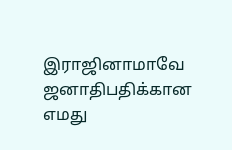இராஜினாமாவே ஜனாதிபதிக்கான எமது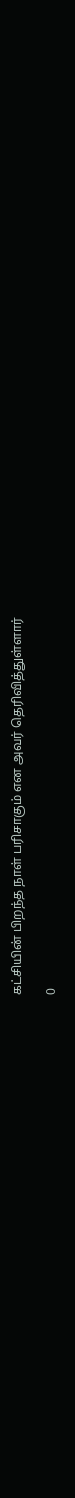கட்சியின் பிறந்த நாள் பரிசாகும் என அவர் தெரிவித்துள்ளார்

0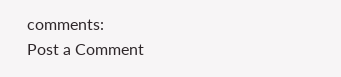comments:
Post a Comment